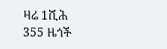ዛሬ 1ሺሕ 355 ዜጎች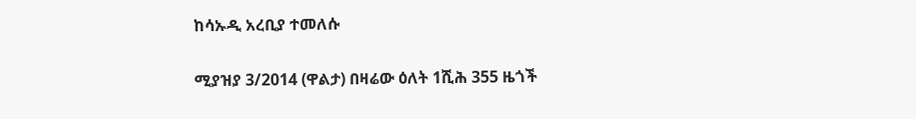ከሳኡዲ አረቢያ ተመለሱ

ሚያዝያ 3/2014 (ዋልታ) በዛሬው ዕለት 1ሺሕ 355 ዜጎች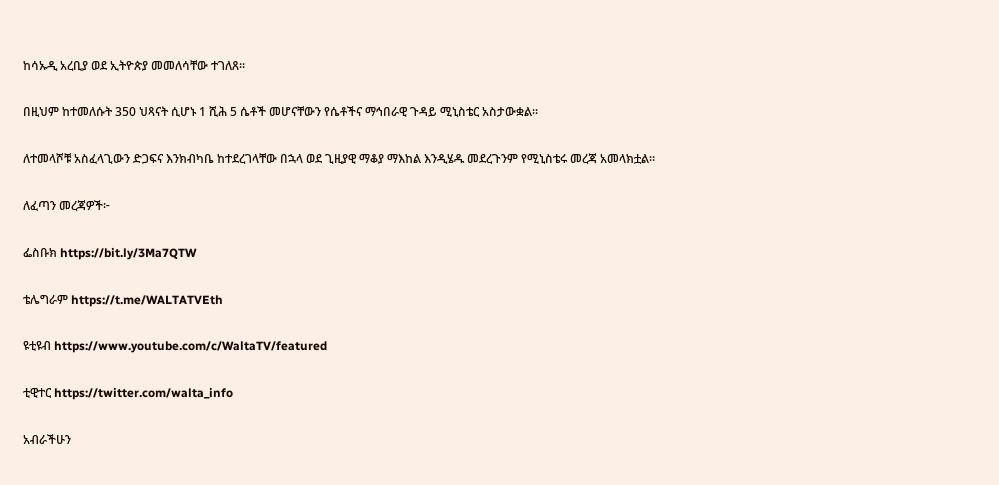ከሳኡዲ አረቢያ ወደ ኢትዮጵያ መመለሳቸው ተገለጸ፡፡

በዚህም ከተመለሱት 350 ህጻናት ሲሆኑ 1 ሺሕ 5 ሴቶች መሆናቸውን የሴቶችና ማኅበራዊ ጉዳይ ሚኒስቴር አስታውቋል፡፡

ለተመላሾቹ አስፈላጊውን ድጋፍና እንክብካቤ ከተደረገላቸው በኋላ ወደ ጊዚያዊ ማቆያ ማእከል እንዲሄዱ መደረጉንም የሚኒስቴሩ መረጃ አመላክቷል፡፡

ለፈጣን መረጃዎች፦

ፌስቡክ https://bit.ly/3Ma7QTW

ቴሌግራም https://t.me/WALTATVEth

ዩቲዩብ https://www.youtube.com/c/WaltaTV/featured

ቲዊተር https://twitter.com/walta_info

አብራችሁን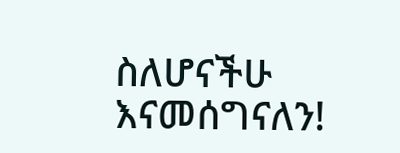ስለሆናችሁ እናመሰግናለን!